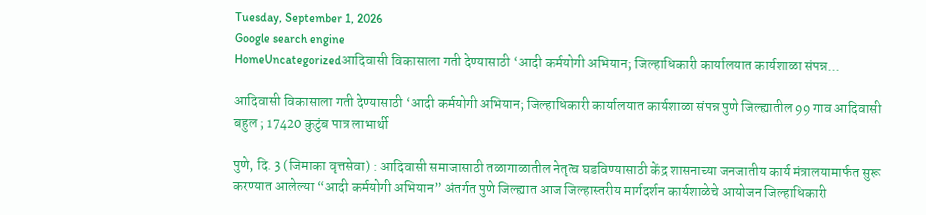Tuesday, September 1, 2026
Google search engine
HomeUncategorizedआदिवासी विकासाला गती देण्यासाठी ‘आदी कर्मयोगी अभियान; जिल्हाधिकारी कार्यालयात कार्यशाळा संपन्न...

आदिवासी विकासाला गती देण्यासाठी ‘आदी कर्मयोगी अभियान; जिल्हाधिकारी कार्यालयात कार्यशाळा संपन्न पुणे जिल्ह्यातील 99 गाव आदिवासी बहुल ; 17420 कुटुंब पात्र लाभार्थी

पुणे, दि. 3 (जिमाका वृत्तसेवा) : आदिवासी समाजासाठी तळागाळातील नेतृत्व घडविण्यासाठी केंद्र शासनाच्या जनजातीय कार्य मंत्रालयामार्फत सुरू करण्यात आलेल्या “आदी कर्मयोगी अभियान” अंतर्गत पुणे जिल्ह्यात आज जिल्हास्तरीय मार्गदर्शन कार्यशाळेचे आयोजन जिल्हाधिकारी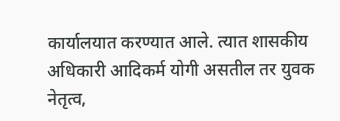कार्यालयात करण्यात आले. त्यात शासकीय अधिकारी आदिकर्म योगी असतील तर युवक नेतृत्व,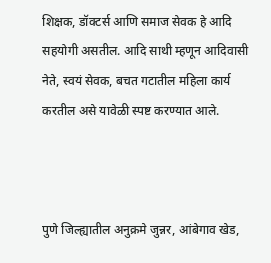शिक्षक, डॉक्टर्स आणि समाज सेवक हे आदि सहयोगी असतील. आदि साथी म्हणून आदिवासी नेते, स्वयं सेवक, बचत गटातील महिला कार्य करतील असे यावेळी स्पष्ट करण्यात आले.



पुणे जिल्ह्यातील अनुक्रमे जुन्नर, आंबेगाव खेड,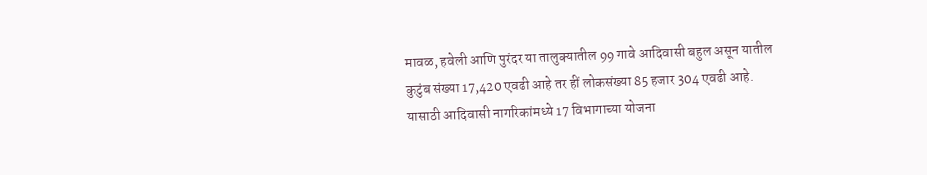मावळ, हवेली आणि पुरंदर या तालुक्यातील 99 गावे आदिवासी बहुल असून यातील कुटुंब संख्या 17,420 एवढी आहे तर हीं लोकसंख्या 85 हजार 304 एवढी आहे. यासाठी आदिवासी नागरिकांमध्ये 17 विभागाच्या योजना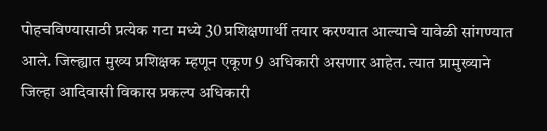पोहचविण्यासाठी प्रत्येक गटा मध्ये 30 प्रशिक्षणार्थी तयार करण्यात आल्याचे यावेळी सांगण्यात आले. जिल्ह्यात मुख्य प्रशिक्षक म्हणून एकूण 9 अधिकारी असणार आहेत. त्यात प्रामुख्याने जिल्हा आदिवासी विकास प्रकल्प अधिकारी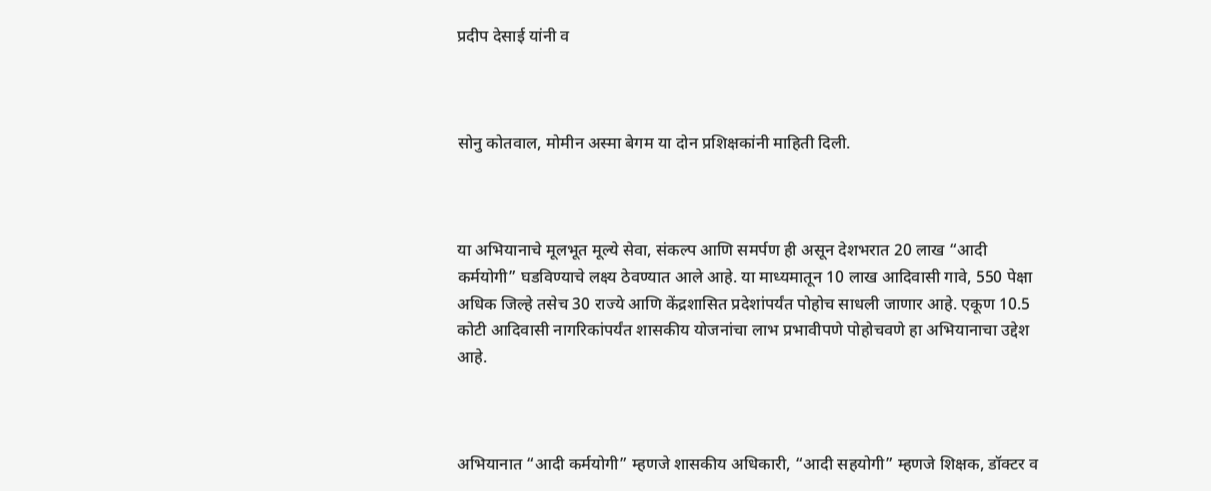प्रदीप देसाई यांनी व



सोनु कोतवाल, मोमीन अस्मा बेगम या दोन प्रशिक्षकांनी माहिती दिली.



या अभियानाचे मूलभूत मूल्ये सेवा, संकल्प आणि समर्पण ही असून देशभरात 20 लाख “आदी कर्मयोगी” घडविण्याचे लक्ष्य ठेवण्यात आले आहे. या माध्यमातून 10 लाख आदिवासी गावे, 550 पेक्षा अधिक जिल्हे तसेच 30 राज्ये आणि केंद्रशासित प्रदेशांपर्यंत पोहोच साधली जाणार आहे. एकूण 10.5 कोटी आदिवासी नागरिकांपर्यंत शासकीय योजनांचा लाभ प्रभावीपणे पोहोचवणे हा अभियानाचा उद्देश आहे.



अभियानात “आदी कर्मयोगी” म्हणजे शासकीय अधिकारी, “आदी सहयोगी” म्हणजे शिक्षक, डॉक्टर व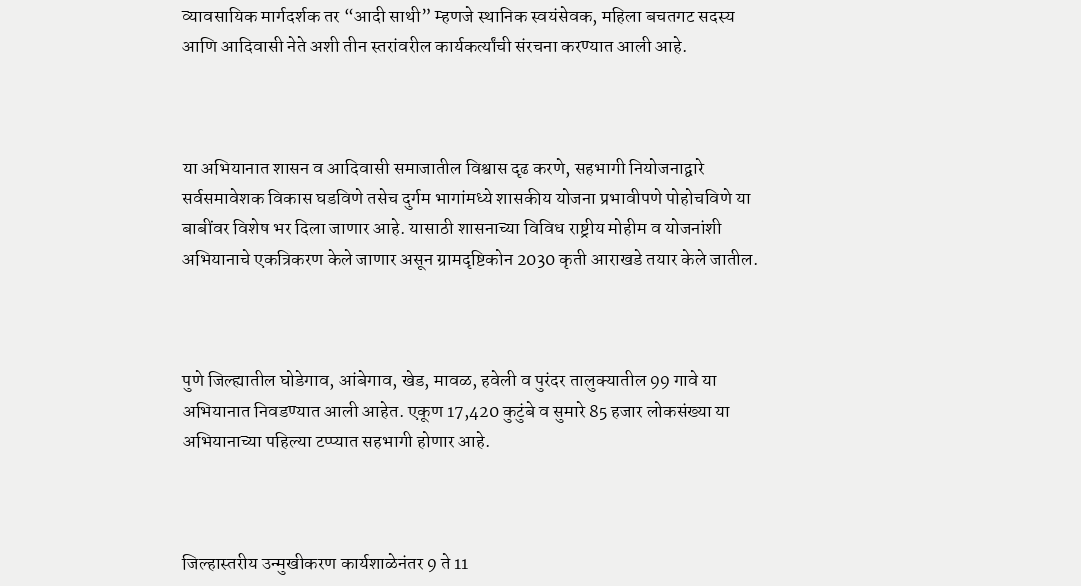व्यावसायिक मार्गदर्शक तर “आदी साथी” म्हणजे स्थानिक स्वयंसेवक, महिला बचतगट सदस्य आणि आदिवासी नेते अशी तीन स्तरांवरील कार्यकर्त्यांची संरचना करण्यात आली आहे.



या अभियानात शासन व आदिवासी समाजातील विश्वास दृढ करणे, सहभागी नियोजनाद्वारे सर्वसमावेशक विकास घडविणे तसेच दुर्गम भागांमध्ये शासकीय योजना प्रभावीपणे पोहोचविणे या बाबींवर विशेष भर दिला जाणार आहे. यासाठी शासनाच्या विविध राष्ट्रीय मोहीम व योजनांशी अभियानाचे एकत्रिकरण केले जाणार असून ग्रामदृष्टिकोन 2030 कृती आराखडे तयार केले जातील.



पुणे जिल्ह्यातील घोडेगाव, आंबेगाव, खेड, मावळ, हवेली व पुरंदर तालुक्यातील 99 गावे या अभियानात निवडण्यात आली आहेत. एकूण 17,420 कुटुंबे व सुमारे 85 हजार लोकसंख्या या अभियानाच्या पहिल्या टप्प्यात सहभागी होणार आहे.



जिल्हास्तरीय उन्मुखीकरण कार्यशाळेनंतर 9 ते 11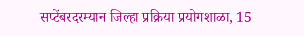सप्टेंबरदरम्यान जिल्हा प्रक्रिया प्रयोगशाळा, 15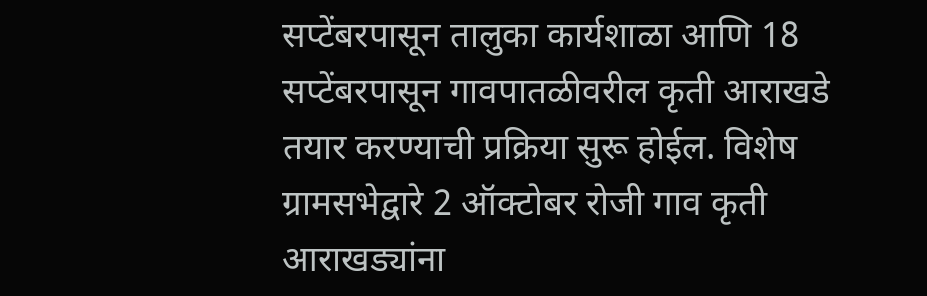सप्टेंबरपासून तालुका कार्यशाळा आणि 18 सप्टेंबरपासून गावपातळीवरील कृती आराखडे तयार करण्याची प्रक्रिया सुरू होईल. विशेष ग्रामसभेद्वारे 2 ऑक्टोबर रोजी गाव कृती आराखड्यांना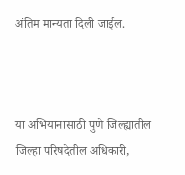अंतिम मान्यता दिली जाईल.



या अभियानासाठी पुणे जिल्ह्यातील जिल्हा परिषदेतील अधिकारी,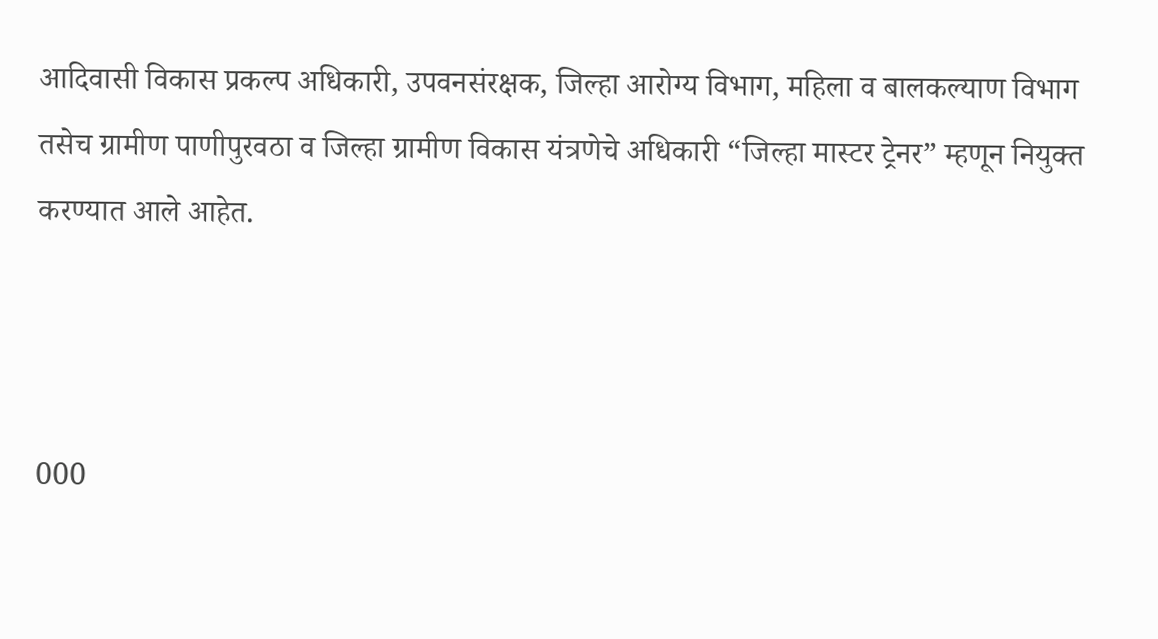आदिवासी विकास प्रकल्प अधिकारी, उपवनसंरक्षक, जिल्हा आरोग्य विभाग, महिला व बालकल्याण विभाग तसेच ग्रामीण पाणीपुरवठा व जिल्हा ग्रामीण विकास यंत्रणेचे अधिकारी “जिल्हा मास्टर ट्रेनर” म्हणून नियुक्त करण्यात आले आहेत.



000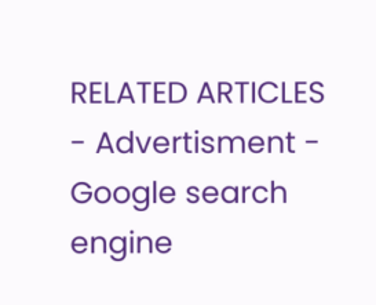RELATED ARTICLES
- Advertisment -
Google search engine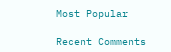Most Popular

Recent Comments